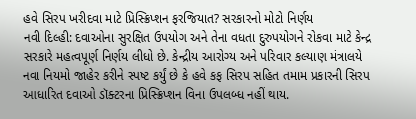હવે સિરપ ખરીદવા માટે પ્રિસ્ક્રિપ્શન ફરજિયાત? સરકારનો મોટો નિર્ણય
નવી દિલ્હી: દવાઓના સુરક્ષિત ઉપયોગ અને તેના વધતા દુરુપયોગને રોકવા માટે કેન્દ્ર સરકારે મહત્વપૂર્ણ નિર્ણય લીધો છે. કેન્દ્રીય આરોગ્ય અને પરિવાર કલ્યાણ મંત્રાલયે નવા નિયમો જાહેર કરીને સ્પષ્ટ કર્યું છે કે હવે કફ સિરપ સહિત તમામ પ્રકારની સિરપ આધારિત દવાઓ ડૉક્ટરના પ્રિસ્ક્રિપ્શન વિના ઉપલબ્ધ નહીં થાય.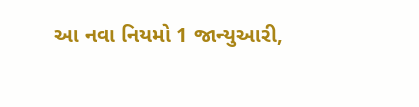આ નવા નિયમો 1 જાન્યુઆરી,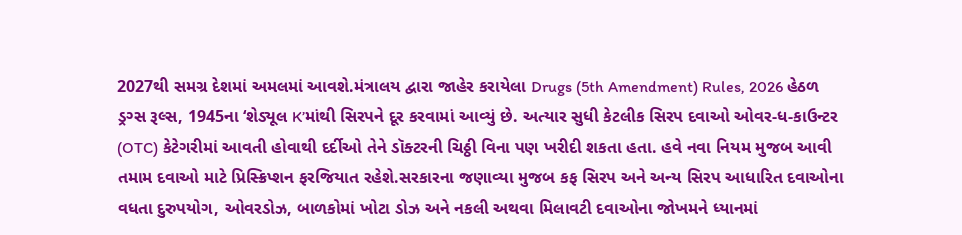2027થી સમગ્ર દેશમાં અમલમાં આવશે.મંત્રાલય દ્વારા જાહેર કરાયેલા Drugs (5th Amendment) Rules, 2026 હેઠળ ડ્રગ્સ રૂલ્સ, 1945ના ‘શેડ્યૂલ K’માંથી સિરપને દૂર કરવામાં આવ્યું છે. અત્યાર સુધી કેટલીક સિરપ દવાઓ ઓવર-ધ-કાઉન્ટર (OTC) કેટેગરીમાં આવતી હોવાથી દર્દીઓ તેને ડૉક્ટરની ચિઠ્ઠી વિના પણ ખરીદી શકતા હતા. હવે નવા નિયમ મુજબ આવી તમામ દવાઓ માટે પ્રિસ્ક્રિપ્શન ફરજિયાત રહેશે.સરકારના જણાવ્યા મુજબ કફ સિરપ અને અન્ય સિરપ આધારિત દવાઓના વધતા દુરુપયોગ, ઓવરડોઝ, બાળકોમાં ખોટા ડોઝ અને નકલી અથવા મિલાવટી દવાઓના જોખમને ધ્યાનમાં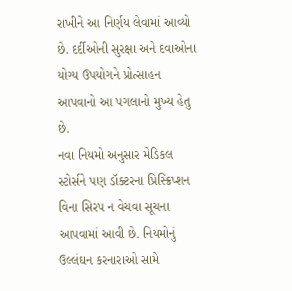રાખીને આ નિર્ણય લેવામાં આવ્યો છે. દર્દીઓની સુરક્ષા અને દવાઓના યોગ્ય ઉપયોગને પ્રોત્સાહન આપવાનો આ પગલાનો મુખ્ય હેતુ છે.
નવા નિયમો અનુસાર મેડિકલ સ્ટોર્સને પણ ડૉક્ટરના પ્રિસ્ક્રિપ્શન વિના સિરપ ન વેચવા સૂચના આપવામાં આવી છે. નિયમોનું ઉલ્લંઘન કરનારાઓ સામે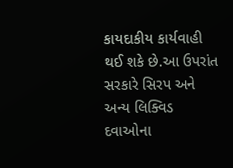કાયદાકીય કાર્યવાહી થઈ શકે છે.આ ઉપરાંત સરકારે સિરપ અને અન્ય લિક્વિડ દવાઓના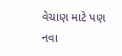વેચાણ માટે પણ નવા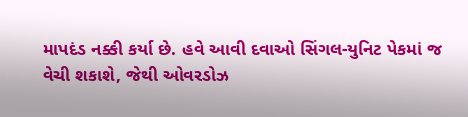માપદંડ નક્કી કર્યા છે. હવે આવી દવાઓ સિંગલ-યુનિટ પેકમાં જ વેચી શકાશે, જેથી ઓવરડોઝ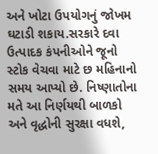અને ખોટા ઉપયોગનું જોખમ ઘટાડી શકાય.સરકારે દવા ઉત્પાદક કંપનીઓને જૂનો સ્ટોક વેચવા માટે છ મહિનાનો સમય આપ્યો છે. નિષ્ણાતોના મતે આ નિર્ણયથી બાળકો અને વૃદ્ધોની સુરક્ષા વધશે,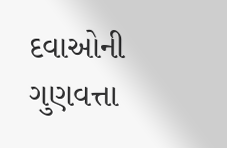દવાઓની ગુણવત્તા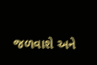જળવાશે અને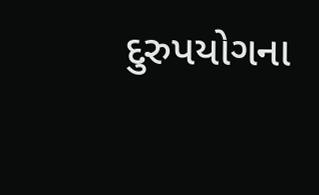દુરુપયોગના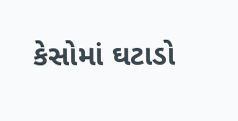કેસોમાં ઘટાડો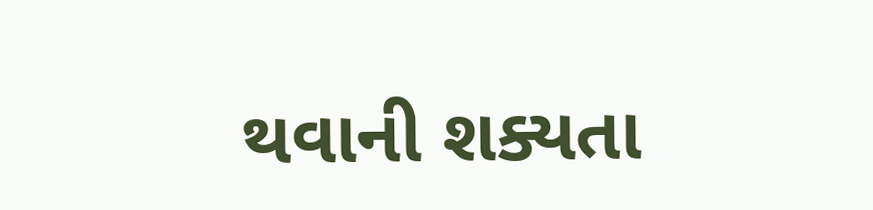થવાની શક્યતા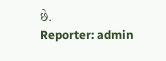છે.
Reporter: admin